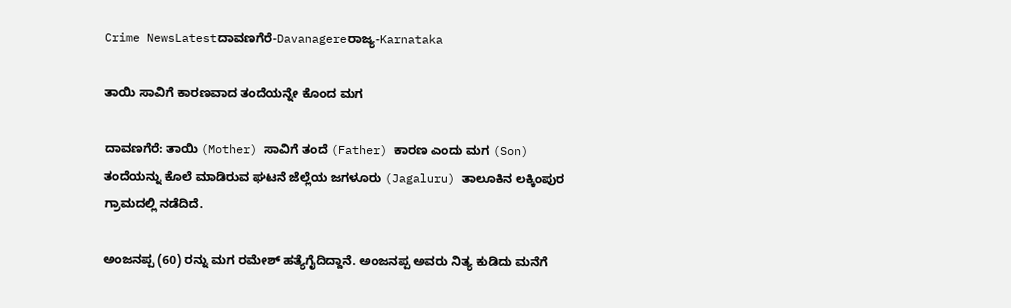Crime NewsLatestದಾವಣಗೆರೆ-Davanagereರಾಜ್ಯ-Karnataka

ತಾಯಿ ಸಾವಿಗೆ ಕಾರಣವಾದ ತಂದೆಯನ್ನೇ ಕೊಂದ ಮಗ

ದಾವಣಗೆರೆ: ತಾಯಿ (Mother) ಸಾವಿಗೆ ತಂದೆ (Father) ಕಾರಣ ಎಂದು ಮಗ (Son) ತಂದೆಯನ್ನು ಕೊಲೆ ಮಾಡಿರುವ ಘಟನೆ ಜೆಲ್ಲೆಯ ಜಗಳೂರು (Jagaluru) ತಾಲೂಕಿನ ಲಕ್ಕಿಂಪುರ ಗ್ರಾಮದಲ್ಲಿ ನಡೆದಿದೆ.

ಅಂಜನಪ್ಪ (60) ರನ್ನು ಮಗ ರಮೇಶ್ ಹತ್ಯೆಗೈದಿದ್ದಾನೆ. ಅಂಜನಪ್ಪ ಅವರು ನಿತ್ಯ ಕುಡಿದು ಮನೆಗೆ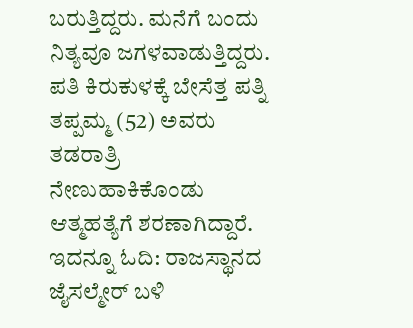ಬರುತ್ತಿದ್ದರು. ಮನೆಗೆ ಬಂದು ನಿತ್ಯವೂ ಜಗಳವಾಡುತ್ತಿದ್ದರು. ಪತಿ ಕಿರುಕುಳಕ್ಕೆ ಬೇಸೆತ್ತ ಪತ್ನಿ ತಪ್ಪಮ್ಮ (52) ಅವರು ತಡರಾತ್ರಿ ನೇಣುಹಾಕಿಕೊಂಡು ಆತ್ಮಹತ್ಯೆಗೆ ಶರಣಾಗಿದ್ದಾರೆ. ಇದನ್ನೂ ಓದಿ: ರಾಜಸ್ಥಾನದ ಜೈಸಲ್ಮೇರ್ ಬಳಿ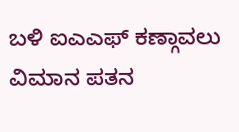ಬಳಿ ಐಎಎಫ್ ಕಣ್ಗಾವಲು ವಿಮಾನ ಪತನ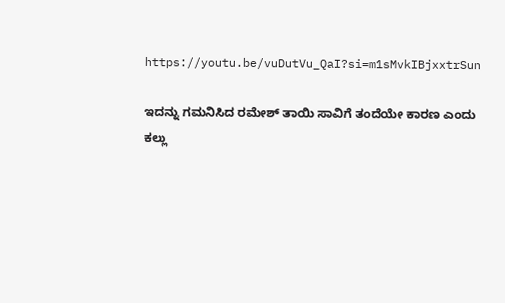https://youtu.be/vuDutVu_QaI?si=m1sMvkIBjxxtrSun

ಇದನ್ನು ಗಮನಿಸಿದ ರಮೇಶ್ ತಾಯಿ ಸಾವಿಗೆ ತಂದೆಯೇ ಕಾರಣ ಎಂದು ಕಲ್ಲು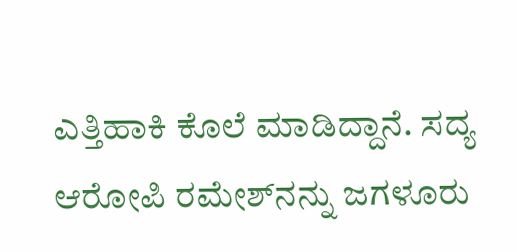ಎತ್ತಿಹಾಕಿ ಕೊಲೆ ಮಾಡಿದ್ದಾನೆ. ಸದ್ಯ ಆರೋಪಿ ರಮೇಶ್‌ನನ್ನು ಜಗಳೂರು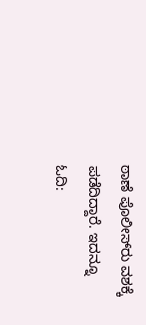ಠಾಣೆ ಪೊಲೀಸ್‌ರು ವಶಕ್ಕೆ ಪಡೆದಿದ್ದಾರೆ. ಇದನ್ನೂ ಓದಿ: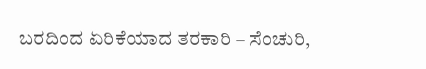ಬರದಿಂದ ಏರಿಕೆಯಾದ ತರಕಾರಿ – ಸೆಂಚುರಿ,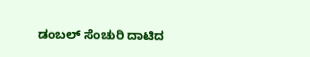ಡಂಬಲ್ ಸೆಂಚುರಿ ದಾಟಿದ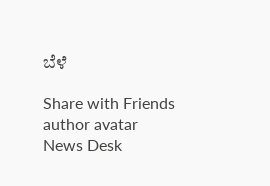ಬೆಳೆ

Share with Friends
author avatar
News Desk